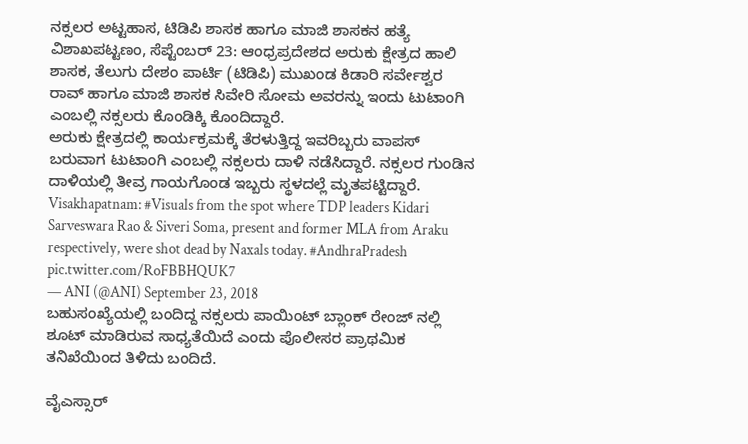ನಕ್ಸಲರ ಅಟ್ಟಹಾಸ, ಟಿಡಿಪಿ ಶಾಸಕ ಹಾಗೂ ಮಾಜಿ ಶಾಸಕನ ಹತ್ಯೆ
ವಿಶಾಖಪಟ್ಟಣಂ, ಸೆಪ್ಟೆಂಬರ್ 23: ಆಂಧ್ರಪ್ರದೇಶದ ಅರುಕು ಕ್ಷೇತ್ರದ ಹಾಲಿ ಶಾಸಕ, ತೆಲುಗು ದೇಶಂ ಪಾರ್ಟಿ (ಟಿಡಿಪಿ) ಮುಖಂಡ ಕಿಡಾರಿ ಸರ್ವೇಶ್ವರ ರಾವ್ ಹಾಗೂ ಮಾಜಿ ಶಾಸಕ ಸಿವೇರಿ ಸೋಮ ಅವರನ್ನು ಇಂದು ಟುಟಾಂಗಿ ಎಂಬಲ್ಲಿ ನಕ್ಸಲರು ಕೊಂಡಿಕ್ಕಿ ಕೊಂದಿದ್ದಾರೆ.
ಅರುಕು ಕ್ಷೇತ್ರದಲ್ಲಿ ಕಾರ್ಯಕ್ರಮಕ್ಕೆ ತೆರಳುತ್ತಿದ್ದ ಇವರಿಬ್ಬರು ವಾಪಸ್ ಬರುವಾಗ ಟುಟಾಂಗಿ ಎಂಬಲ್ಲಿ ನಕ್ಸಲರು ದಾಳಿ ನಡೆಸಿದ್ದಾರೆ. ನಕ್ಸಲರ ಗುಂಡಿನ ದಾಳಿಯಲ್ಲಿ ತೀವ್ರ ಗಾಯಗೊಂಡ ಇಬ್ಬರು ಸ್ಥಳದಲ್ಲೆ ಮೃತಪಟ್ಟಿದ್ದಾರೆ.
Visakhapatnam: #Visuals from the spot where TDP leaders Kidari Sarveswara Rao & Siveri Soma, present and former MLA from Araku respectively, were shot dead by Naxals today. #AndhraPradesh pic.twitter.com/RoFBBHQUK7
— ANI (@ANI) September 23, 2018
ಬಹುಸಂಖ್ಯೆಯಲ್ಲಿ ಬಂದಿದ್ದ ನಕ್ಸಲರು ಪಾಯಿಂಟ್ ಬ್ಲಾಂಕ್ ರೇಂಜ್ ನಲ್ಲಿ ಶೂಟ್ ಮಾಡಿರುವ ಸಾಧ್ಯತೆಯಿದೆ ಎಂದು ಪೊಲೀಸರ ಪ್ರಾಥಮಿಕ ತನಿಖೆಯಿಂದ ತಿಳಿದು ಬಂದಿದೆ.

ವೈಎಸ್ಸಾರ್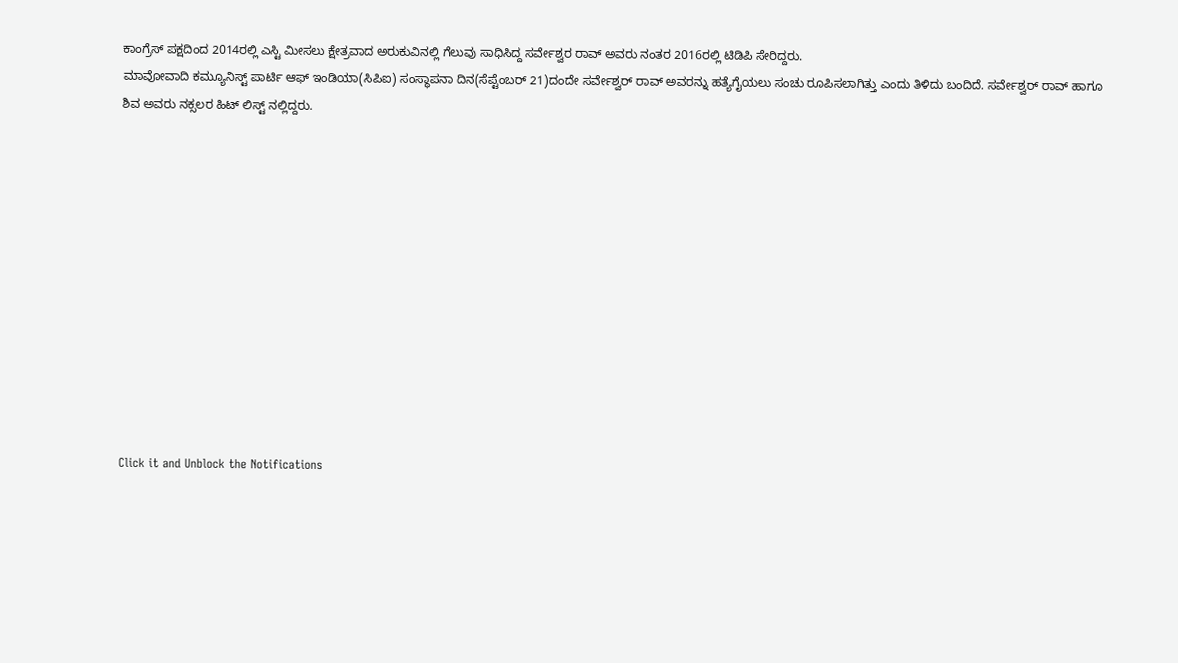ಕಾಂಗ್ರೆಸ್ ಪಕ್ಷದಿಂದ 2014ರಲ್ಲಿ ಎಸ್ಟಿ ಮೀಸಲು ಕ್ಷೇತ್ರವಾದ ಅರುಕುವಿನಲ್ಲಿ ಗೆಲುವು ಸಾಧಿಸಿದ್ದ ಸರ್ವೇಶ್ವರ ರಾವ್ ಅವರು ನಂತರ 2016ರಲ್ಲಿ ಟಿಡಿಪಿ ಸೇರಿದ್ದರು.
ಮಾವೋವಾದಿ ಕಮ್ಯೂನಿಸ್ಟ್ ಪಾರ್ಟಿ ಆಫ್ ಇಂಡಿಯಾ(ಸಿಪಿಐ) ಸಂಸ್ಥಾಪನಾ ದಿನ(ಸೆಪ್ಟೆಂಬರ್ 21)ದಂದೇ ಸರ್ವೇಶ್ವರ್ ರಾವ್ ಅವರನ್ನು ಹತ್ಯೆಗೈಯಲು ಸಂಚು ರೂಪಿಸಲಾಗಿತ್ತು ಎಂದು ತಿಳಿದು ಬಂದಿದೆ. ಸರ್ವೇಶ್ವರ್ ರಾವ್ ಹಾಗೂ ಶಿವ ಅವರು ನಕ್ಸಲರ ಹಿಟ್ ಲಿಸ್ಟ್ ನಲ್ಲಿದ್ದರು.












Click it and Unblock the Notifications